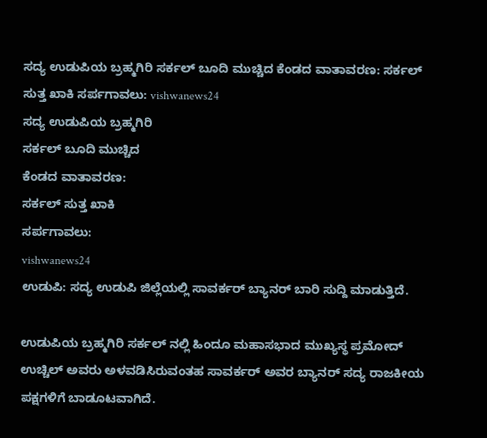ಸದ್ಯ ಉಡುಪಿಯ ಬ್ರಹ್ಮಗಿರಿ ಸರ್ಕಲ್ ಬೂದಿ ಮುಚ್ಚಿದ ಕೆಂಡದ ವಾತಾವರಣ: ಸರ್ಕಲ್ ಸುತ್ತ ಖಾಕಿ ಸರ್ಪಗಾವಲು: vishwanews24
ಸದ್ಯ ಉಡುಪಿಯ ಬ್ರಹ್ಮಗಿರಿ
ಸರ್ಕಲ್ ಬೂದಿ ಮುಚ್ಚಿದ
ಕೆಂಡದ ವಾತಾವರಣ:
ಸರ್ಕಲ್ ಸುತ್ತ ಖಾಕಿ
ಸರ್ಪಗಾವಲು:
vishwanews24
ಉಡುಪಿ: ಸದ್ಯ ಉಡುಪಿ ಜಿಲ್ಲೆಯಲ್ಲಿ ಸಾವರ್ಕರ್ ಬ್ಯಾನರ್ ಬಾರಿ ಸುದ್ದಿ ಮಾಡುತ್ತಿದೆ.

ಉಡುಪಿಯ ಬ್ರಹ್ಮಗಿರಿ ಸರ್ಕಲ್ ನಲ್ಲಿ ಹಿಂದೂ ಮಹಾಸಭಾದ ಮುಖ್ಯಸ್ಥ ಪ್ರಮೋದ್ ಉಚ್ಚಿಲ್ ಅವರು ಅಳವಡಿಸಿರುವಂತಹ ಸಾವರ್ಕರ್ ಅವರ ಬ್ಯಾನರ್ ಸದ್ಯ ರಾಜಕೀಯ ಪಕ್ಷಗಳಿಗೆ ಬಾಡೂಟವಾಗಿದೆ.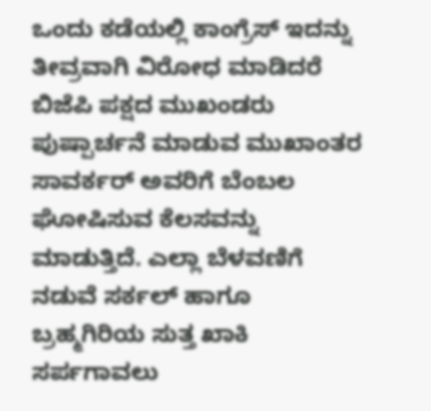ಒಂದು ಕಡೆಯಲ್ಲಿ ಕಾಂಗ್ರೆಸ್ ಇದನ್ನು ತೀವ್ರವಾಗಿ ವಿರೋಧ ಮಾಡಿದರೆ ಬಿಜೆಪಿ ಪಕ್ಷದ ಮುಖಂಡರು ಪುಷ್ಪಾರ್ಚನೆ ಮಾಡುವ ಮುಖಾಂತರ ಸಾವರ್ಕರ್ ಅವರಿಗೆ ಬೆಂಬಲ ಘೋಷಿಸುವ ಕೆಲಸವನ್ನು ಮಾಡುತ್ತಿದೆ. ಎಲ್ಲಾ ಬೆಳವಣಿಗೆ ನಡುವೆ ಸರ್ಕಲ್ ಹಾಗೂ ಬ್ರಹ್ಮಗಿರಿಯ ಸುತ್ತ ಖಾಕಿ ಸರ್ಪಗಾವಲು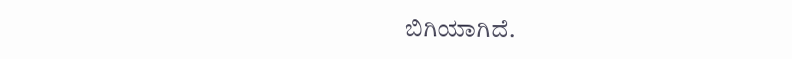ಬಿಗಿಯಾಗಿದೆ.